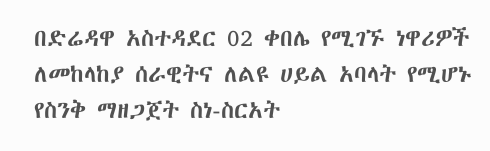በድሬዳዋ አስተዳደር 02 ቀበሌ የሚገኙ ነዋሪዎች ለመከላከያ ሰራዊትና ለልዩ ሀይል አባላት የሚሆኑ የስንቅ ማዘጋጀት ስነ-ስርአት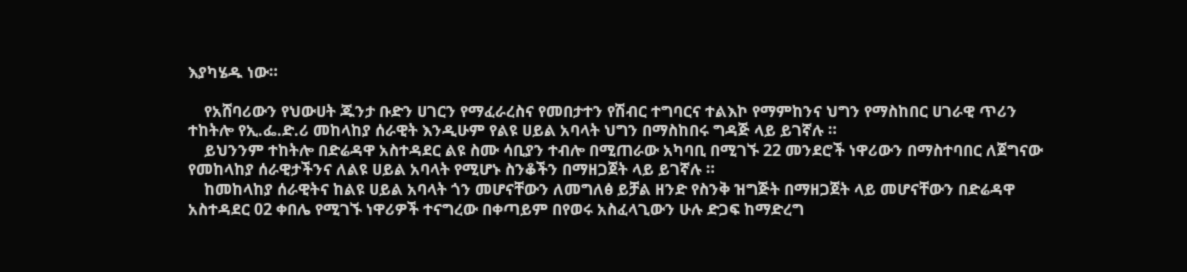እያካሄዱ ነው።

    የአሸባሪውን የህውሀት ጁንታ ቡድን ሀገርን የማፈራረስና የመበታተን የሽብር ተግባርና ተልእኮ የማምከንና ህግን የማስከበር ሀገራዊ ጥሪን ተከትሎ የኢ.ፌ.ድ.ሪ መከላከያ ሰራዊት እንዲሁም የልዩ ሀይል አባላት ህግን በማስከበሩ ግዳጅ ላይ ይገኛሉ ።
    ይህንንም ተከትሎ በድሬዳዋ አስተዳደር ልዩ ስሙ ሳቢያን ተብሎ በሚጠራው አካባቢ በሚገኙ 22 መንደሮች ነዋሪውን በማስተባበር ለጀግናው የመከላከያ ሰራዊታችንና ለልዩ ሀይል አባላት የሚሆኑ ስንቆችን በማዘጋጀት ላይ ይገኛሉ ።
    ከመከላከያ ሰራዊትና ከልዩ ሀይል አባላት ጎን መሆናቸውን ለመግለፅ ይቻል ዘንድ የስንቅ ዝግጅት በማዘጋጀት ላይ መሆናቸውን በድሬዳዋ አስተዳደር 02 ቀበሌ የሚገኙ ነዋሪዎች ተናግረው በቀጣይም በየወሩ አስፈላጊውን ሁሉ ድጋፍ ከማድረግ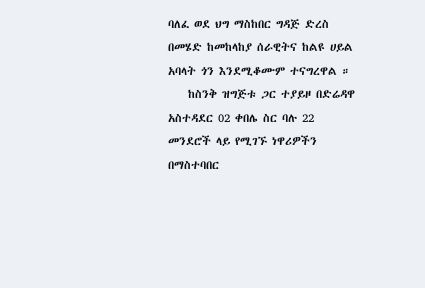ባለፈ ወደ ህግ ማስከበር ግዳጅ ድረስ በመሄድ ከመከላከያ ሰራዊትና ከልዩ ሀይል አባላት ጎን እንደሚቆሙም ተናግረዋል ።
    ከስንቅ ዝግጅቱ ጋር ተያይዞ በድሬዳዋ አስተዳደር 02 ቀበሌ ስር ባሉ 22 መንደሮች ላይ የሚገኙ ነዋሪዎችን በማስተባበር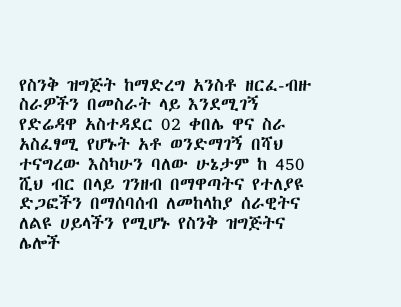የስንቅ ዝግጅት ከማድረግ አንስቶ ዘርፈ-ብዙ ስራዎችን በመስራት ላይ እንደሚገኝ የድሬዳዋ አስተዳደር 02 ቀበሌ ዋና ስራ አስፈፃሚ የሆኑት አቶ ወንድማገኝ በሻህ ተናግረው እስካሁን ባለው ሁኔታም ከ 450 ሺህ ብር በላይ ገንዘብ በማዋጣትና የተለያዩ ድጋፎችን በማሰባሰብ ለመከላከያ ሰራዊትና ለልዩ ሀይላችን የሚሆኑ የስንቅ ዝግጅትና ሌሎች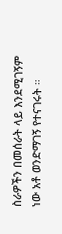ስራዎችን በመሰራት ላይ እንደሚገኝም ነው አቶ ወንድማገኝ የተናገሩት ።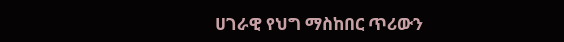ሀገራዊ የህግ ማስከበር ጥሪውን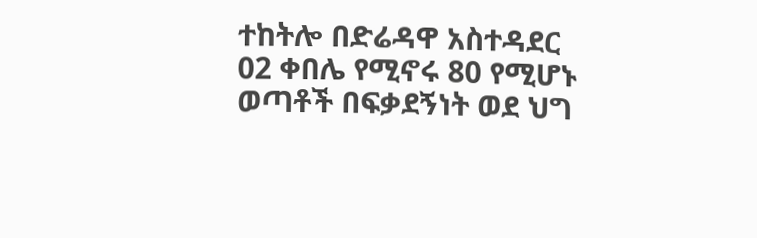ተከትሎ በድሬዳዋ አስተዳደር 02 ቀበሌ የሚኖሩ 80 የሚሆኑ ወጣቶች በፍቃደኝነት ወደ ህግ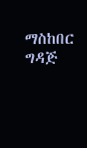ማስከበር ግዳጅ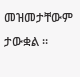መዝመታቸውም ታውቋል ።